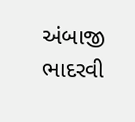અંબાજી ભાદરવી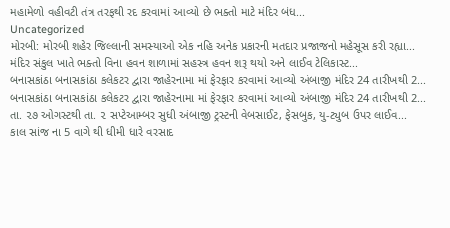મહામેળો વહીવટી તંત્ર તરફથી રદ કરવામાં આવ્યો છે ભક્તો માટે મંદિર બંધ...
Uncategorized
મોરબી: મોરબી શહેર જિલ્લાની સમસ્યાઓ એક નહિ અનેક પ્રકારની મતદાર પ્રજાજનો મહેસૂસ કરી રહ્યા...
મંદિર સંકુલ ખાતે ભક્તો વિના હવન શાળામાં સહસ્ત્ર હવન શરૂ થયો અને લાઈવ ટેલિકાસ્ટ...
બનાસકાંઠા બનાસકાંઠા કલેકટર દ્વારા જાહેરનામા માં ફેરફાર કરવામાં આવ્યો અંબાજી મંદિર 24 તારીખથી 2...
બનાસકાંઠા બનાસકાંઠા કલેકટર દ્વારા જાહેરનામા માં ફેરફાર કરવામાં આવ્યો અંબાજી મંદિર 24 તારીખથી 2...
તા. ૨૭ ઓગસ્ટથી તા. ૨ સપ્ટેઆમ્બર સુધી અંબાજી ટ્રસ્ટની વેબસાઈટ, ફેસબુક, યુ-ટ્યુબ ઉપર લાઈવ...
કાલ સાંજ ના 5 વાગે થી ધીમી ધારે વરસાદ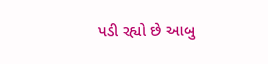પડી રહ્યો છે આબુ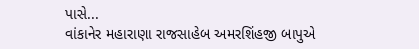પાસે...
વાંકાનેર મહારાણા રાજસાહેબ અમરશિંહજી બાપુએ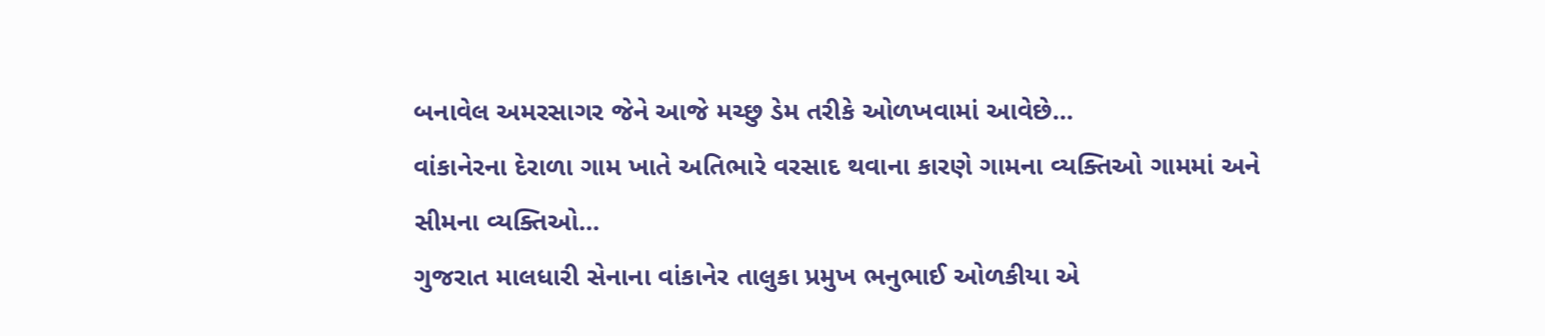બનાવેલ અમરસાગર જેને આજે મચ્છુ ડેમ તરીકે ઓળખવામાં આવેછે...
વાંકાનેરના દેરાળા ગામ ખાતે અતિભારે વરસાદ થવાના કારણે ગામના વ્યક્તિઓ ગામમાં અને સીમના વ્યક્તિઓ...
ગુજરાત માલધારી સેનાના વાંકાનેર તાલુકા પ્રમુખ ભનુભાઈ ઓળકીયા એ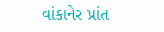વાંકાનેર પ્રાંત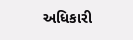અધિકારી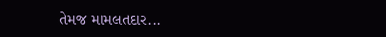તેમજ મામલતદાર...